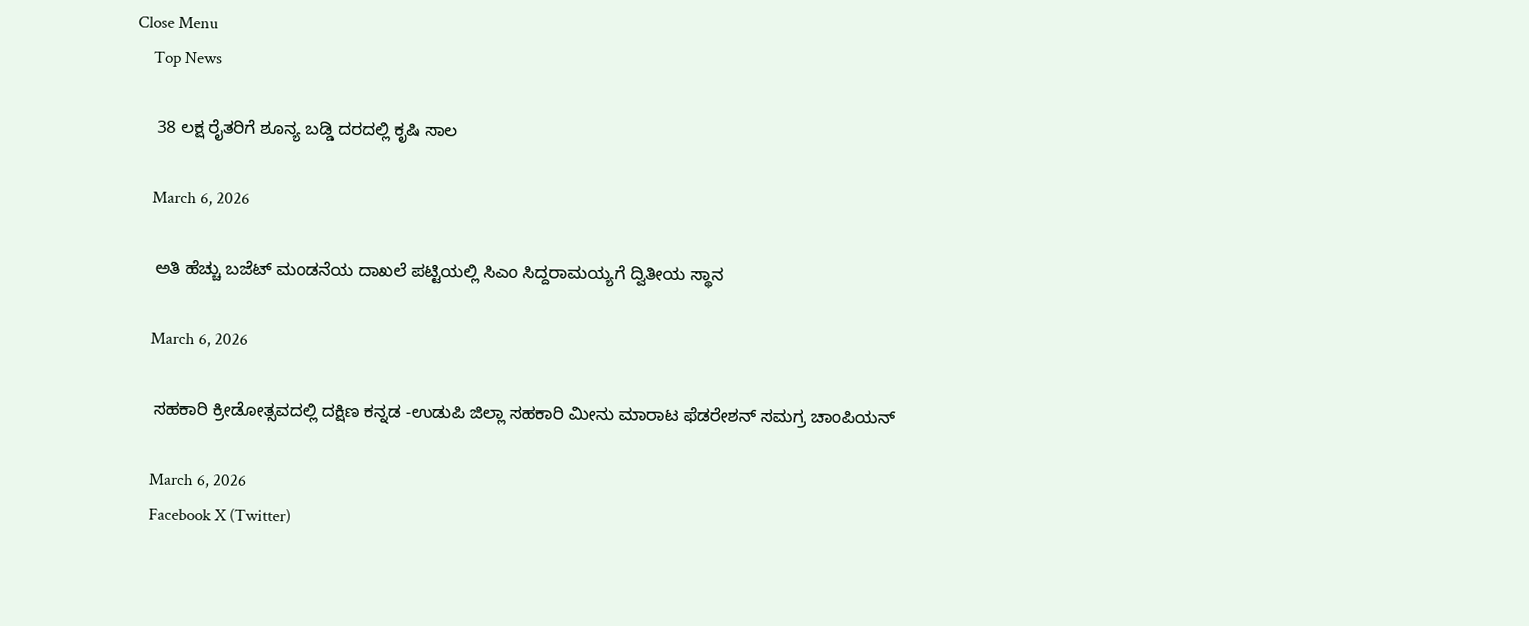Close Menu
    Top News

    38 ಲಕ್ಷ ರೈತರಿಗೆ ಶೂನ್ಯ ಬಡ್ಡಿ ದರದಲ್ಲಿ ಕೃಷಿ ಸಾಲ

    March 6, 2026

    ಅತಿ ಹೆಚ್ಚು ಬಜೆಟ್‌ ಮಂಡನೆಯ ದಾಖಲೆ ಪಟ್ಟಿಯಲ್ಲಿ ಸಿಎಂ ಸಿದ್ದರಾಮಯ್ಯಗೆ ದ್ವಿತೀಯ ಸ್ಥಾನ

    March 6, 2026

    ಸಹಕಾರಿ ಕ್ರೀಡೋತ್ಸವದಲ್ಲಿ ದಕ್ಷಿಣ ಕನ್ನಡ -ಉಡುಪಿ ಜಿಲ್ಲಾ ಸಹಕಾರಿ ಮೀನು ಮಾರಾಟ ಫೆಡರೇಶನ್‌ ಸಮಗ್ರ ಚಾಂಪಿಯನ್‌

    March 6, 2026
    Facebook X (Twitter)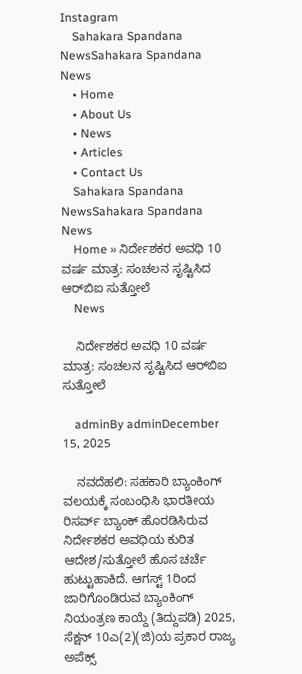Instagram
    Sahakara Spandana NewsSahakara Spandana News
    • Home
    • About Us
    • News
    • Articles
    • Contact Us
    Sahakara Spandana NewsSahakara Spandana News
    Home » ನಿರ್ದೇಶಕರ ಅವಧಿ 10 ವರ್ಷ ಮಾತ್ರ: ಸಂಚಲನ ಸೃಷ್ಟಿಸಿದ ಆರ್‌ಬಿಐ ಸುತ್ತೋಲೆ
    News

    ನಿರ್ದೇಶಕರ ಅವಧಿ 10 ವರ್ಷ ಮಾತ್ರ: ಸಂಚಲನ ಸೃಷ್ಟಿಸಿದ ಆರ್‌ಬಿಐ ಸುತ್ತೋಲೆ

    adminBy adminDecember 15, 2025

    ನವದೆಹಲಿ: ಸಹಕಾರಿ ಬ್ಯಾಂಕಿಂಗ್ ವಲಯಕ್ಕೆ ಸಂಬಂಧಿಸಿ ಭಾರತೀಯ ರಿಸರ್ವ್ ಬ್ಯಾಂಕ್ ಹೊರಡಿಸಿರುವ ನಿರ್ದೇಶಕರ ಅವಧಿಯ ಕುರಿತ ಆದೇಶ/ಸುತ್ತೋಲೆ ಹೊಸ ಚರ್ಚೆ ಹುಟ್ಟುಹಾಕಿದೆ. ಆಗಸ್ಟ್‌ 1ರಿಂದ ಜಾರಿಗೊಂಡಿರುವ ಬ್ಯಾಂಕಿಂಗ್ ನಿಯಂತ್ರಣ ಕಾಯ್ದೆ (ತಿದ್ದುಪಡಿ) 2025, ಸೆಕ್ಷನ್ 10ಎ(2)(ಜಿ)ಯ ಪ್ರಕಾರ ರಾಜ್ಯ ಅಪೆಕ್ಸ್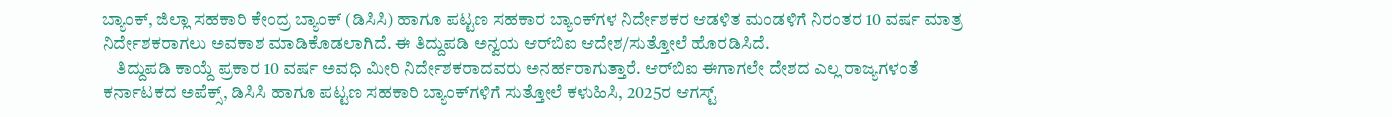ಬ್ಯಾಂಕ್, ಜಿಲ್ಲಾ ಸಹಕಾರಿ ಕೇಂದ್ರ ಬ್ಯಾಂಕ್ (ಡಿಸಿಸಿ) ಹಾಗೂ ಪಟ್ಟಣ ಸಹಕಾರ ಬ್ಯಾಂಕ್‌ಗಳ ನಿರ್ದೇಶಕರ ಆಡಳಿತ ಮಂಡಳಿಗೆ ನಿರಂತರ 10 ವರ್ಷ ಮಾತ್ರ ನಿರ್ದೇಶಕರಾಗಲು ಅವಕಾಶ ಮಾಡಿಕೊಡಲಾಗಿದೆ. ಈ ತಿದ್ದುಪಡಿ ಅನ್ವಯ ಆರ್‌ಬಿಐ ಆದೇಶ/ಸುತ್ತೋಲೆ ಹೊರಡಿಸಿದೆ.
    ತಿದ್ದುಪಡಿ ಕಾಯ್ದೆ ಪ್ರಕಾರ 10 ವರ್ಷ ಅವಧಿ ಮೀರಿ ನಿರ್ದೇಶಕರಾದವರು ಅನರ್ಹರಾಗುತ್ತಾರೆ. ಆರ್‌ಬಿಐ ಈಗಾಗಲೇ ದೇಶದ ಎಲ್ಲ ರಾಜ್ಯಗಳಂತೆ ಕರ್ನಾಟಕದ ಅಪೆಕ್ಸ್, ಡಿಸಿಸಿ ಹಾಗೂ ಪಟ್ಟಣ ಸಹಕಾರಿ ಬ್ಯಾಂಕ್‌ಗಳಿಗೆ ಸುತ್ತೋಲೆ ಕಳುಹಿಸಿ, 2025ರ ಆಗಸ್ಟ್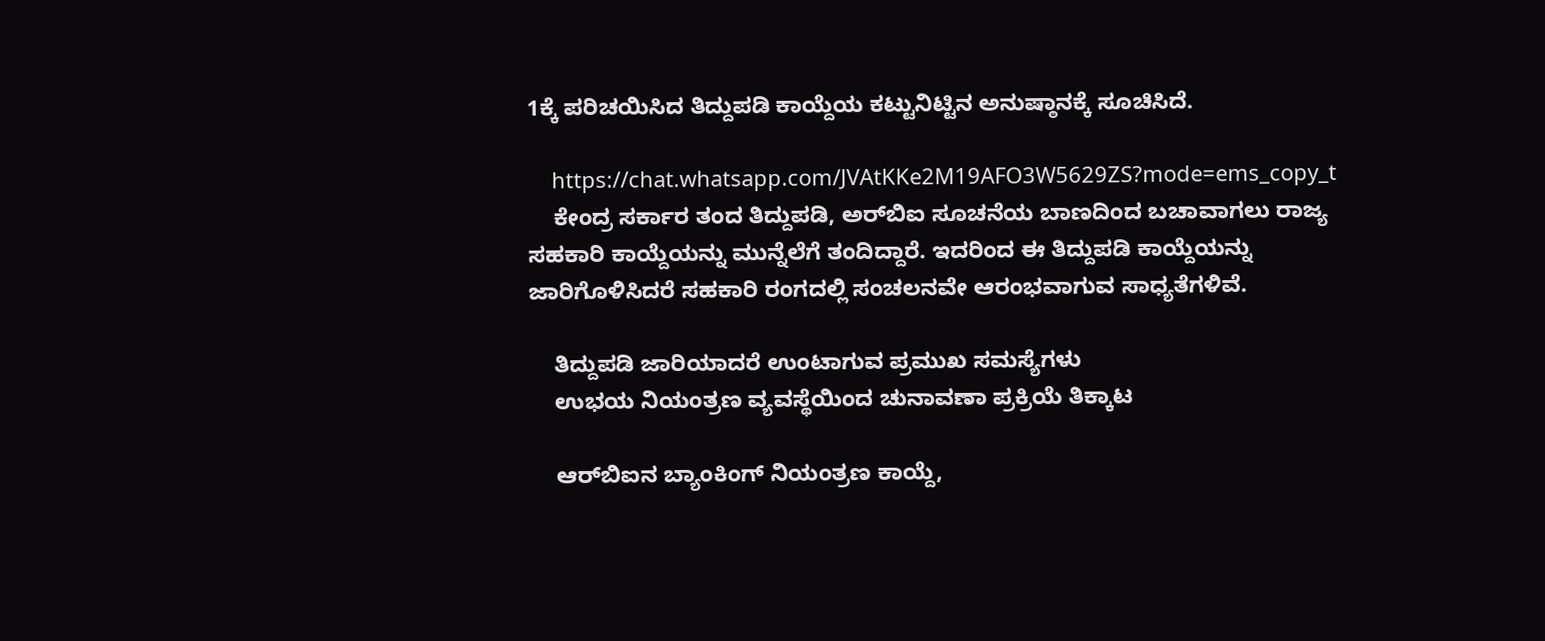1ಕ್ಕೆ ಪರಿಚಯಿಸಿದ ತಿದ್ದುಪಡಿ ಕಾಯ್ದೆಯ ಕಟ್ಟುನಿಟ್ಟಿನ ಅನುಷ್ಠಾನಕ್ಕೆ ಸೂಚಿಸಿದೆ.

    https://chat.whatsapp.com/JVAtKKe2M19AFO3W5629ZS?mode=ems_copy_t
    ಕೇಂದ್ರ ಸರ್ಕಾರ ತಂದ ತಿದ್ದುಪಡಿ, ಅರ್‌ಬಿಐ ಸೂಚನೆಯ ಬಾಣದಿಂದ ಬಚಾವಾಗಲು ರಾಜ್ಯ ಸಹಕಾರಿ ಕಾಯ್ದೆಯನ್ನು ಮುನ್ನೆಲೆಗೆ ತಂದಿದ್ದಾರೆ. ಇದರಿಂದ ಈ ತಿದ್ದುಪಡಿ ಕಾಯ್ದೆಯನ್ನು ಜಾರಿಗೊಳಿಸಿದರೆ ಸಹಕಾರಿ ರಂಗದಲ್ಲಿ ಸಂಚಲನವೇ ಆರಂಭವಾಗುವ ಸಾಧ್ಯತೆಗಳಿವೆ.

    ತಿದ್ದುಪಡಿ ಜಾರಿಯಾದರೆ ಉಂಟಾಗುವ ಪ್ರಮುಖ ಸಮಸ್ಯೆಗಳು
    ಉಭಯ ನಿಯಂತ್ರಣ ವ್ಯವಸ್ಥೆಯಿಂದ ಚುನಾವಣಾ ಪ್ರಕ್ರಿಯೆ ತಿಕ್ಕಾಟ

    ಆರ್‌ಬಿಐನ ಬ್ಯಾಂಕಿಂಗ್‌ ನಿಯಂತ್ರಣ ಕಾಯ್ದೆ,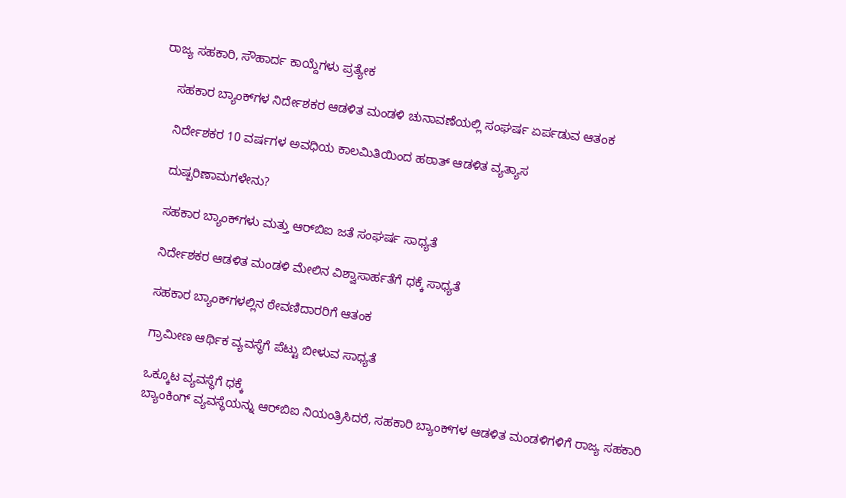ರಾಜ್ಯ ಸಹಕಾರಿ, ಸೌಹಾರ್ದ ಕಾಯ್ದೆಗಳು ಪ್ರತ್ಯೇಕ

    ಸಹಕಾರ ಬ್ಯಾಂಕ್‌ಗಳ ನಿರ್ದೇಶಕರ ಆಡಳಿತ ಮಂಡಳಿ ಚುನಾವಣೆಯಲ್ಲಿ ಸಂಘರ್ಷ ಏರ್ಪಡುವ ಆತಂಕ

    ನಿರ್ದೇಶಕರ 10 ವರ್ಷಗಳ ಅವಧಿಯ ಕಾಲಮಿತಿಯಿಂದ ಹಠಾತ್ ಆಡಳಿತ ವ್ಯತ್ಯಾಸ

    ದುಷ್ಪರಿಣಾಮಗಳೇನು?

    ಸಹಕಾರ ಬ್ಯಾಂಕ್‌ಗಳು ಮತ್ತು ಆರ್‌ಬಿಐ ಜತೆ ಸಂಘರ್ಷ ಸಾಧ್ಯತೆ

    ನಿರ್ದೇಶಕರ ಆಡಳಿತ ಮಂಡಳಿ ಮೇಲಿನ ವಿಶ್ವಾಸಾರ್ಹತೆಗೆ ಧಕ್ಕೆ ಸಾಧ್ಯತೆ

    ಸಹಕಾರ ಬ್ಯಾಂಕ್‌ಗಳಲ್ಲಿನ ಠೇವಣಿದಾರರಿಗೆ ಆತಂಕ

    ಗ್ರಾಮೀಣ ಆರ್ಥಿಕ ವ್ಯವಸ್ಥೆಗೆ ಪೆಟ್ಟು ಬೀಳುವ ಸಾಧ್ಯತೆ

    ಒಕ್ಕೂಟ ವ್ಯವಸ್ಥೆಗೆ ಧಕ್ಕೆ
    ಬ್ಯಾಂಕಿಂಗ್ ವ್ಯವಸ್ಥೆಯನ್ನು ಆರ್‌ಬಿಐ ನಿಯಂತ್ರಿಸಿದರೆ, ಸಹಕಾರಿ ಬ್ಯಾಂಕ್‌ಗಳ ಆಡಳಿತ ಮಂಡಳಿಗಳಿಗೆ ರಾಜ್ಯ ಸಹಕಾರಿ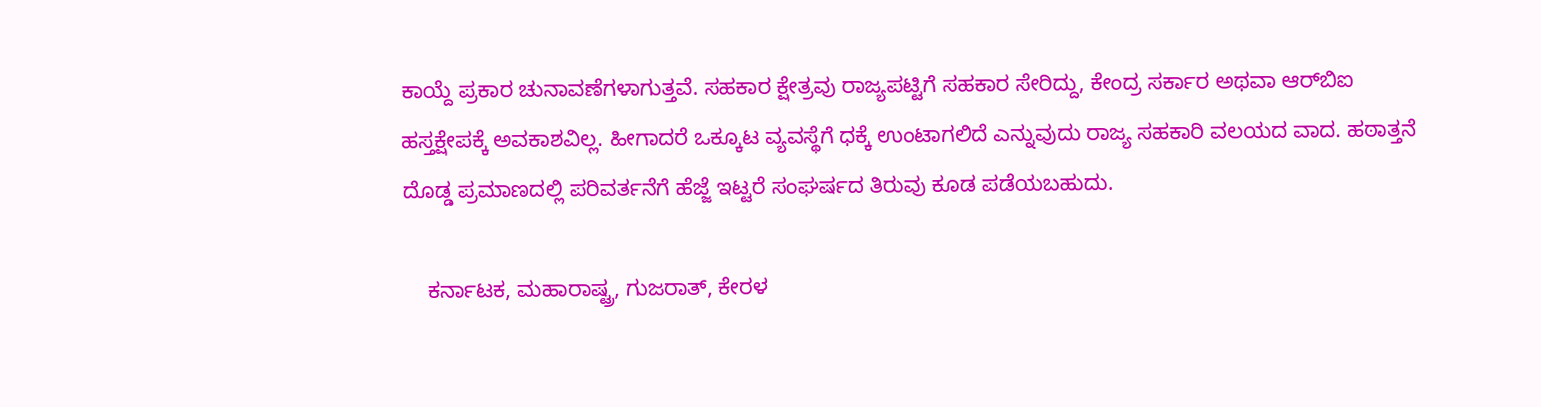ಕಾಯ್ದೆ ಪ್ರಕಾರ ಚುನಾವಣೆಗಳಾಗುತ್ತವೆ. ಸಹಕಾರ ಕ್ಷೇತ್ರವು ರಾಜ್ಯಪಟ್ಟಿಗೆ ಸಹಕಾರ ಸೇರಿದ್ದು, ಕೇಂದ್ರ ಸರ್ಕಾರ ಅಥವಾ ಆರ್‌ಬಿಐ ಹಸ್ತಕ್ಷೇಪಕ್ಕೆ ಅವಕಾಶವಿಲ್ಲ. ಹೀಗಾದರೆ ಒಕ್ಕೂಟ ವ್ಯವಸ್ಥೆಗೆ ಧಕ್ಕೆ ಉಂಟಾಗಲಿದೆ ಎನ್ನುವುದು ರಾಜ್ಯ ಸಹಕಾರಿ ವಲಯದ ವಾದ. ಹಠಾತ್ತನೆ ದೊಡ್ಡ ಪ್ರಮಾಣದಲ್ಲಿ ಪರಿವರ್ತನೆಗೆ ಹೆಜ್ಜೆ ಇಟ್ಟರೆ ಸಂಘರ್ಷದ ತಿರುವು ಕೂಡ ಪಡೆಯಬಹುದು.

    ಕರ್ನಾಟಕ, ಮಹಾರಾಷ್ಟ್ರ, ಗುಜರಾತ್, ಕೇರಳ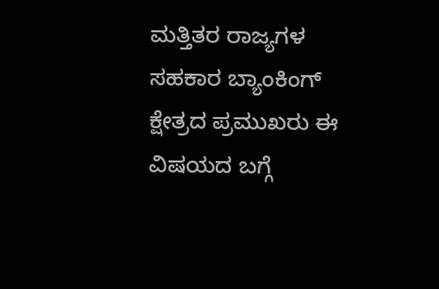ಮತ್ತಿತರ ರಾಜ್ಯಗಳ ಸಹಕಾರ ಬ್ಯಾಂಕಿಂಗ್ ಕ್ಷೇತ್ರದ ಪ್ರಮುಖರು ಈ ವಿಷಯದ ಬಗ್ಗೆ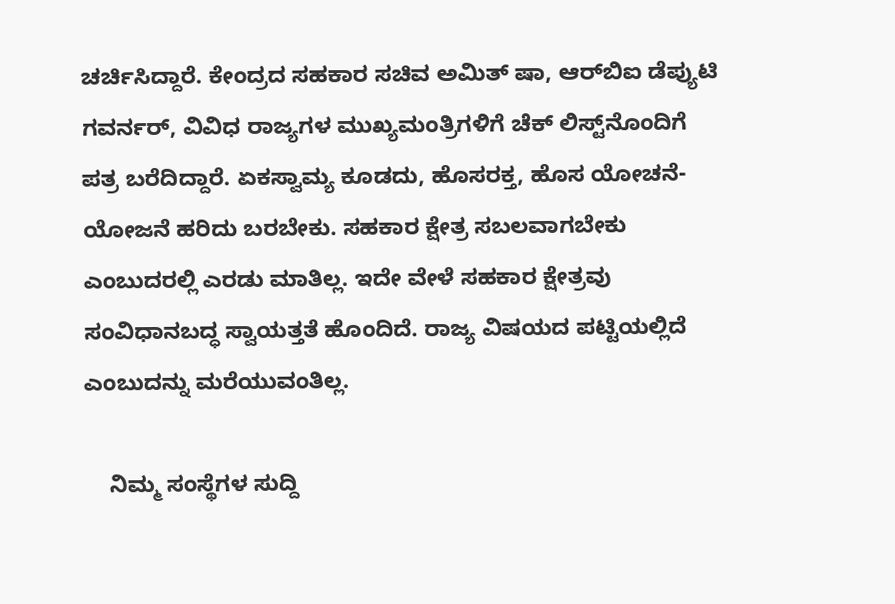ಚರ್ಚಿಸಿದ್ದಾರೆ. ಕೇಂದ್ರದ ಸಹಕಾರ ಸಚಿವ ಅಮಿತ್ ಷಾ, ಆರ್‌ಬಿಐ ಡೆಪ್ಯುಟಿ ಗವರ್ನರ್, ವಿವಿಧ ರಾಜ್ಯಗಳ ಮುಖ್ಯಮಂತ್ರಿಗಳಿಗೆ ಚೆಕ್ ಲಿಸ್ಟ್‌ನೊಂದಿಗೆ ಪತ್ರ ಬರೆದಿದ್ದಾರೆ. ಏಕಸ್ವಾಮ್ಯ ಕೂಡದು, ಹೊಸರಕ್ತ, ಹೊಸ ಯೋಚನೆ-ಯೋಜನೆ ಹರಿದು ಬರಬೇಕು. ಸಹಕಾರ ಕ್ಷೇತ್ರ ಸಬಲವಾಗಬೇಕು ಎಂಬುದರಲ್ಲಿ ಎರಡು ಮಾತಿಲ್ಲ. ಇದೇ ವೇಳೆ ಸಹಕಾರ ಕ್ಷೇತ್ರವು ಸಂವಿಧಾನಬದ್ಧ ಸ್ವಾಯತ್ತತೆ ಹೊಂದಿದೆ. ರಾಜ್ಯ ವಿಷಯದ ಪಟ್ಟಿಯಲ್ಲಿದೆ ಎಂಬುದನ್ನು ಮರೆಯುವಂತಿಲ್ಲ.

    ನಿಮ್ಮ ಸಂಸ್ಥೆಗಳ ಸುದ್ದಿ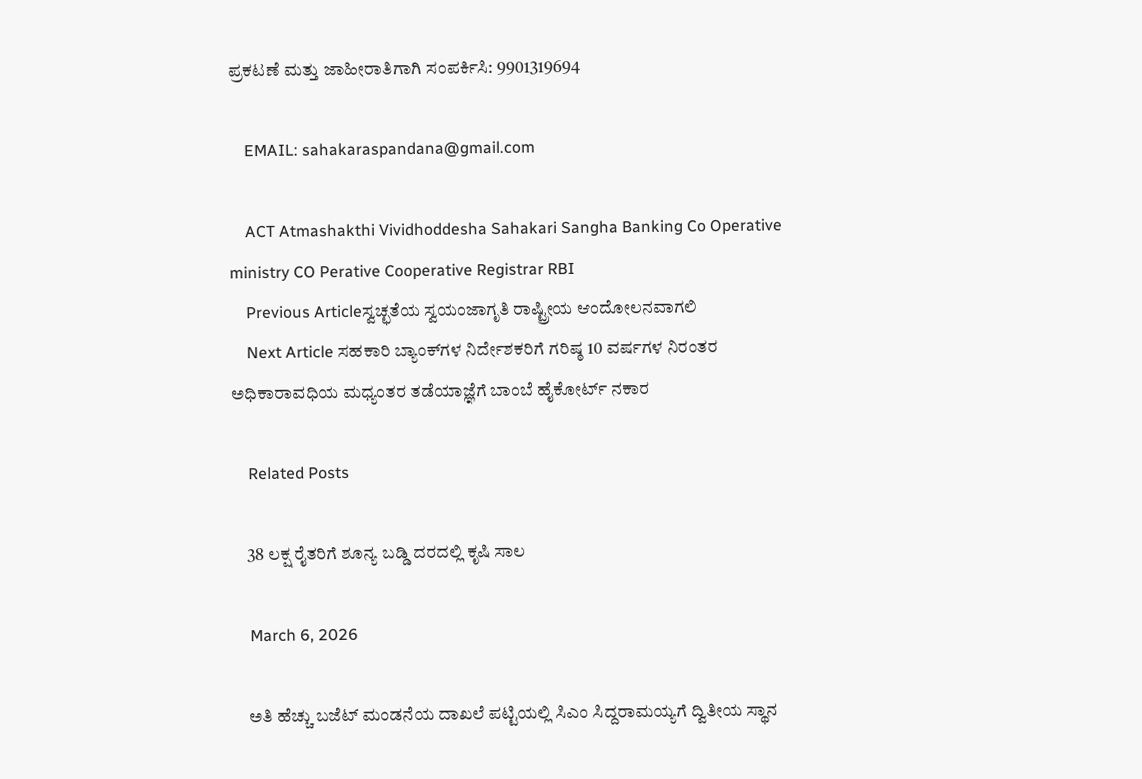ಪ್ರಕಟಣೆ ಮತ್ತು ಜಾಹೀರಾತಿಗಾಗಿ ಸಂಪರ್ಕಿಸಿ: 9901319694

    EMAIL: sahakaraspandana@gmail.com

    ACT Atmashakthi Vividhoddesha Sahakari Sangha Banking Co Operative ministry CO Perative Cooperative Registrar RBI
    Previous Articleಸ್ವಚ್ಛತೆಯ ಸ್ವಯಂಜಾಗೃತಿ ರಾಷ್ಟ್ರೀಯ ಆಂದೋಲನವಾಗಲಿ
    Next Article ಸಹಕಾರಿ ಬ್ಯಾಂಕ್‌ಗಳ ನಿರ್ದೇಶಕರಿಗೆ ಗರಿಷ್ಠ 10 ವರ್ಷಗಳ ನಿರಂತರ ಅಧಿಕಾರಾವಧಿಯ ಮಧ್ಯಂತರ ತಡೆಯಾಜ್ಞೆಗೆ ಬಾಂಬೆ ಹೈಕೋರ್ಟ್‌ ನಕಾರ

    Related Posts

    38 ಲಕ್ಷ ರೈತರಿಗೆ ಶೂನ್ಯ ಬಡ್ಡಿ ದರದಲ್ಲಿ ಕೃಷಿ ಸಾಲ

    March 6, 2026

    ಅತಿ ಹೆಚ್ಚು ಬಜೆಟ್‌ ಮಂಡನೆಯ ದಾಖಲೆ ಪಟ್ಟಿಯಲ್ಲಿ ಸಿಎಂ ಸಿದ್ದರಾಮಯ್ಯಗೆ ದ್ವಿತೀಯ ಸ್ಥಾನ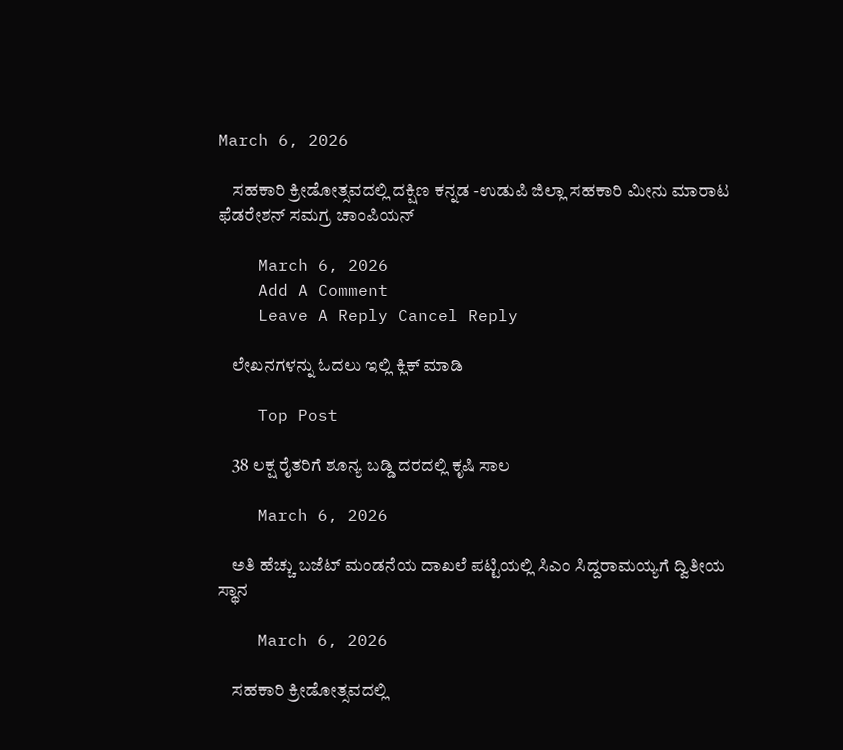March 6, 2026

    ಸಹಕಾರಿ ಕ್ರೀಡೋತ್ಸವದಲ್ಲಿ ದಕ್ಷಿಣ ಕನ್ನಡ -ಉಡುಪಿ ಜಿಲ್ಲಾ ಸಹಕಾರಿ ಮೀನು ಮಾರಾಟ ಫೆಡರೇಶನ್‌ ಸಮಗ್ರ ಚಾಂಪಿಯನ್‌

    March 6, 2026
    Add A Comment
    Leave A Reply Cancel Reply

    ಲೇಖನಗಳನ್ನು ಓದಲು ಇಲ್ಲಿ ಕ್ಲಿಕ್ ಮಾಡಿ

    Top Post

    38 ಲಕ್ಷ ರೈತರಿಗೆ ಶೂನ್ಯ ಬಡ್ಡಿ ದರದಲ್ಲಿ ಕೃಷಿ ಸಾಲ

    March 6, 2026

    ಅತಿ ಹೆಚ್ಚು ಬಜೆಟ್‌ ಮಂಡನೆಯ ದಾಖಲೆ ಪಟ್ಟಿಯಲ್ಲಿ ಸಿಎಂ ಸಿದ್ದರಾಮಯ್ಯಗೆ ದ್ವಿತೀಯ ಸ್ಥಾನ

    March 6, 2026

    ಸಹಕಾರಿ ಕ್ರೀಡೋತ್ಸವದಲ್ಲಿ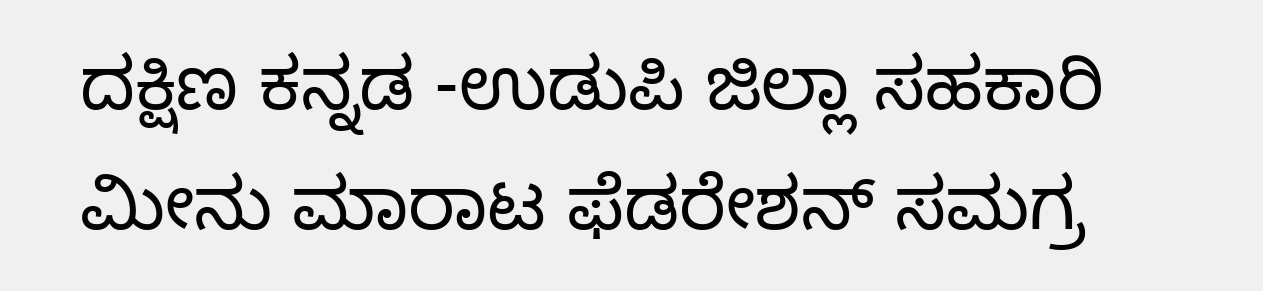ದಕ್ಷಿಣ ಕನ್ನಡ -ಉಡುಪಿ ಜಿಲ್ಲಾ ಸಹಕಾರಿ ಮೀನು ಮಾರಾಟ ಫೆಡರೇಶನ್‌ ಸಮಗ್ರ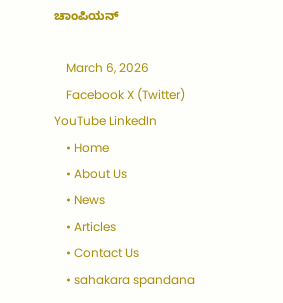ಚಾಂಪಿಯನ್‌

    March 6, 2026
    Facebook X (Twitter) YouTube LinkedIn
    • Home
    • About Us
    • News
    • Articles
    • Contact Us
    • sahakara spandana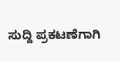ಸುದ್ದಿ ಪ್ರಕಟಣೆಗಾಗಿ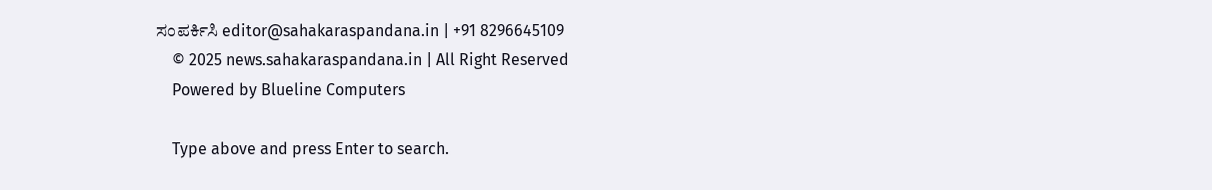ಸಂಪರ್ಕಿಸಿ editor@sahakaraspandana.in | +91 8296645109
    © 2025 news.sahakaraspandana.in | All Right Reserved
    Powered by Blueline Computers

    Type above and press Enter to search.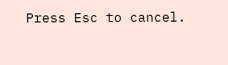Press Esc to cancel.